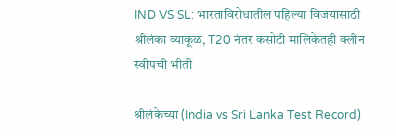IND VS SL: भारताविरोधातील पहिल्या विजयासाठी श्रीलंका व्याकूळ, T20 नंतर कसोटी मालिकेतही क्लीन स्वीपची भीती

श्रीलंकेच्या (India vs Sri Lanka Test Record)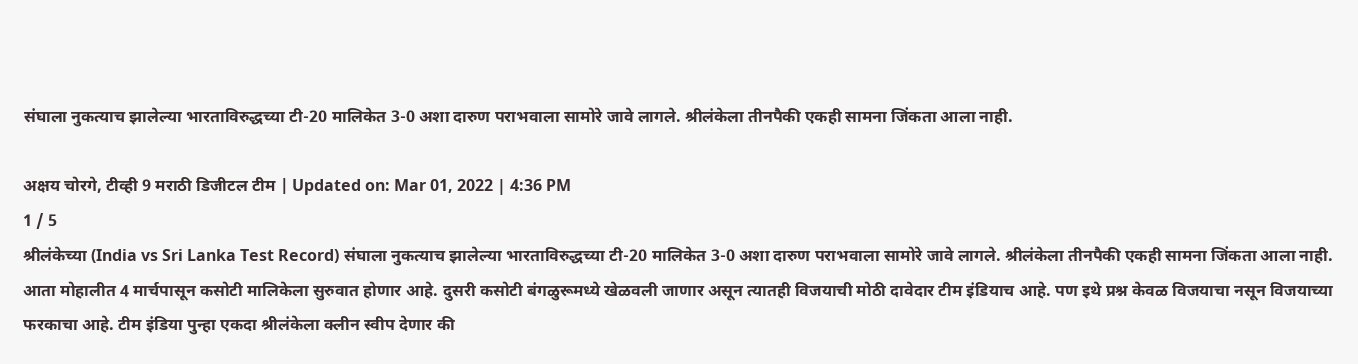संघाला नुकत्याच झालेल्या भारताविरुद्धच्या टी-20 मालिकेत 3-0 अशा दारुण पराभवाला सामोरे जावे लागले. श्रीलंकेला तीनपैकी एकही सामना जिंकता आला नाही.

अक्षय चोरगे, टीव्ही 9 मराठी डिजीटल टीम | Updated on: Mar 01, 2022 | 4:36 PM
1 / 5
श्रीलंकेच्या (India vs Sri Lanka Test Record) संघाला नुकत्याच झालेल्या भारताविरुद्धच्या टी-20 मालिकेत 3-0 अशा दारुण पराभवाला सामोरे जावे लागले. श्रीलंकेला तीनपैकी एकही सामना जिंकता आला नाही. आता मोहालीत 4 मार्चपासून कसोटी मालिकेला सुरुवात होणार आहे. दुसरी कसोटी बंगळुरूमध्ये खेळवली जाणार असून त्यातही विजयाची मोठी दावेदार टीम इंडियाच आहे. पण इथे प्रश्न केवळ विजयाचा नसून विजयाच्या फरकाचा आहे. टीम इंडिया पुन्हा एकदा श्रीलंकेला क्लीन स्वीप देणार की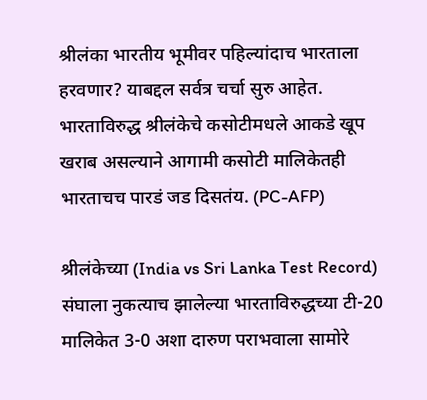श्रीलंका भारतीय भूमीवर पहिल्यांदाच भारताला हरवणार? याबद्दल सर्वत्र चर्चा सुरु आहेत. भारताविरुद्ध श्रीलंकेचे कसोटीमधले आकडे खूप खराब असल्याने आगामी कसोटी मालिकेतही भारताचच पारडं जड दिसतंय. (PC-AFP)

श्रीलंकेच्या (India vs Sri Lanka Test Record) संघाला नुकत्याच झालेल्या भारताविरुद्धच्या टी-20 मालिकेत 3-0 अशा दारुण पराभवाला सामोरे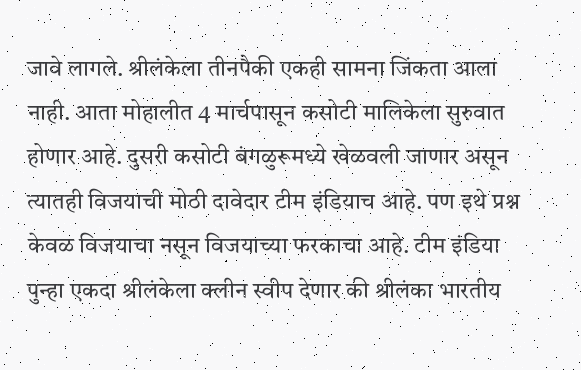जावे लागले. श्रीलंकेला तीनपैकी एकही सामना जिंकता आला नाही. आता मोहालीत 4 मार्चपासून कसोटी मालिकेला सुरुवात होणार आहे. दुसरी कसोटी बंगळुरूमध्ये खेळवली जाणार असून त्यातही विजयाची मोठी दावेदार टीम इंडियाच आहे. पण इथे प्रश्न केवळ विजयाचा नसून विजयाच्या फरकाचा आहे. टीम इंडिया पुन्हा एकदा श्रीलंकेला क्लीन स्वीप देणार की श्रीलंका भारतीय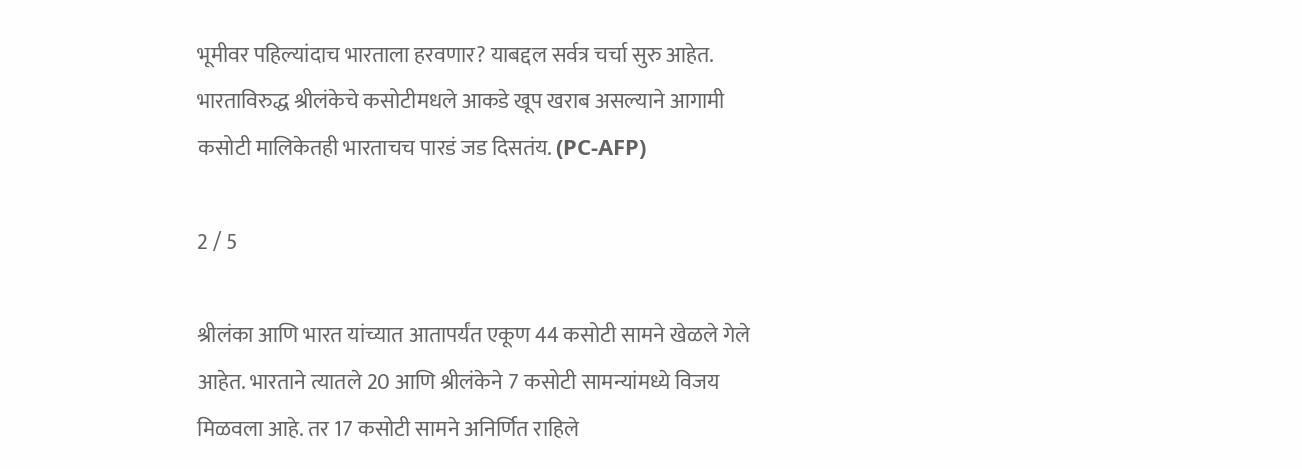भूमीवर पहिल्यांदाच भारताला हरवणार? याबद्दल सर्वत्र चर्चा सुरु आहेत. भारताविरुद्ध श्रीलंकेचे कसोटीमधले आकडे खूप खराब असल्याने आगामी कसोटी मालिकेतही भारताचच पारडं जड दिसतंय. (PC-AFP)

2 / 5

श्रीलंका आणि भारत यांच्यात आतापर्यंत एकूण 44 कसोटी सामने खेळले गेले आहेत. भारताने त्यातले 20 आणि श्रीलंकेने 7 कसोटी सामन्यांमध्ये विजय मिळवला आहे. तर 17 कसोटी सामने अनिर्णित राहिले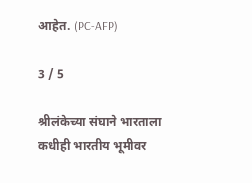आहेत. (PC-AFP)

3 / 5

श्रीलंकेच्या संघाने भारताला कधीही भारतीय भूमीवर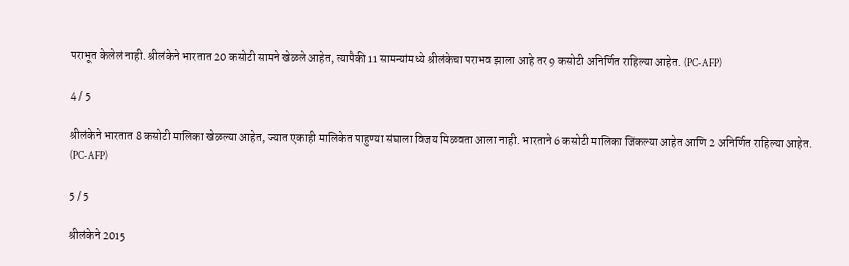पराभूत केलेलं नाही. श्रीलंकेने भारतात 20 कसोटी सामने खेळले आहेत, त्यापैकी 11 सामन्यांमध्ये श्रीलंकेचा पराभव झाला आहे तर 9 कसोटी अनिर्णित राहिल्या आहेत. (PC-AFP)

4 / 5

श्रीलंकेने भारतात 8 कसोटी मालिका खेळल्या आहेत, ज्यात एकाही मालिकेत पाहुण्या संघाला विजय मिळवता आला नाही. भारताने 6 कसोटी मालिका जिंकल्या आहेत आणि 2 अनिर्णित राहिल्या आहेत. (PC-AFP)

5 / 5

श्रीलंकेने 2015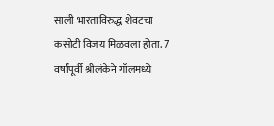साली भारताविरुद्ध शेवटचा कसोटी विजय मिळवला होता. 7 वर्षांपूर्वी श्रीलंकेने गॉलमध्ये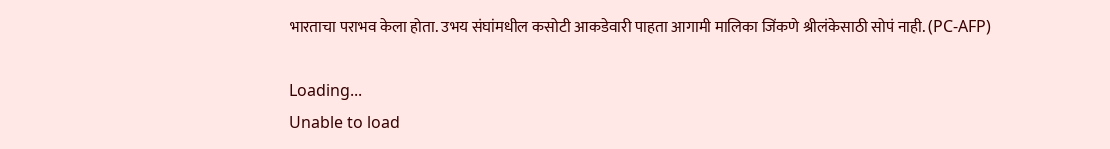भारताचा पराभव केला होता. उभय संघांमधील कसोटी आकडेवारी पाहता आगामी मालिका जिंकणे श्रीलंकेसाठी सोपं नाही. (PC-AFP)

Loading...
Unable to load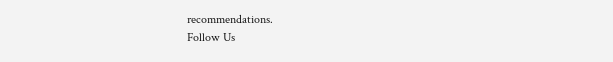recommendations.
Follow Us